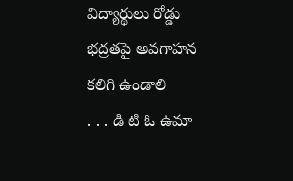విద్యార్థులు రోడ్డు భద్రతపై అవగాహన కలిగి ఉండాలి
. . . డి టి ఓ ఉమా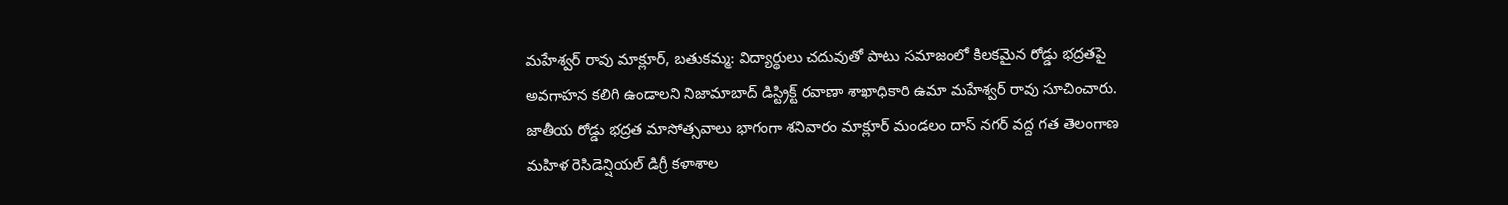మహేశ్వర్ రావు మాక్లూర్, బతుకమ్మ: విద్యార్థులు చదువుతో పాటు సమాజంలో కిలకమైన రోడ్డు భద్రతపై అవగాహన కలిగి ఉండాలని నిజామాబాద్ డిస్ట్రిక్ట్ రవాణా శాఖాధికారి ఉమా మహేశ్వర్ రావు సూచించారు. జాతీయ రోడ్డు భద్రత మాసోత్సవాలు భాగంగా శనివారం మాక్లూర్ మండలం దాస్ నగర్ వద్ద గత తెలంగాణ మహిళ రెసిడెన్షియల్ డిగ్రీ కళాశాల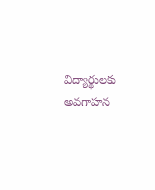విద్యార్థులకు అవగాహన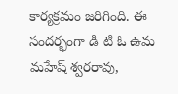కార్యక్రమం జరిగింది. ఈ సందర్భంగా డి టి ఓ ఉమ మహేష్ శ్వరరావు,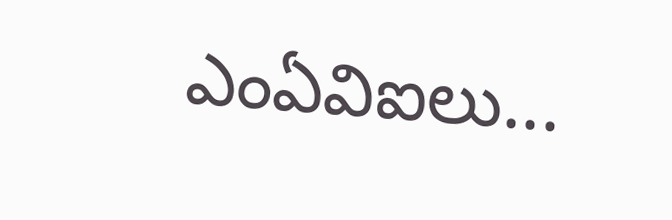ఎంఏవిఐలు...